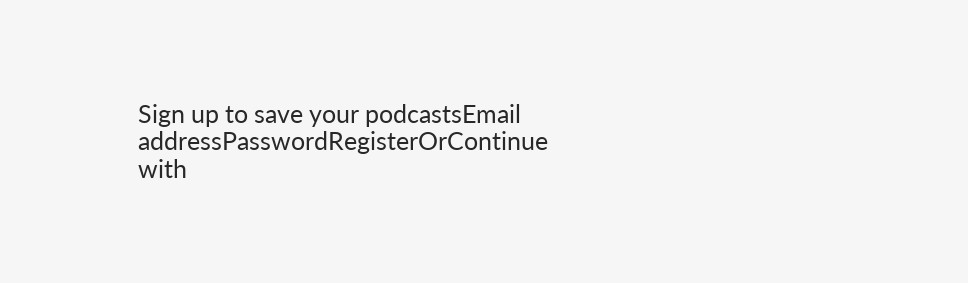Sign up to save your podcastsEmail addressPasswordRegisterOrContinue with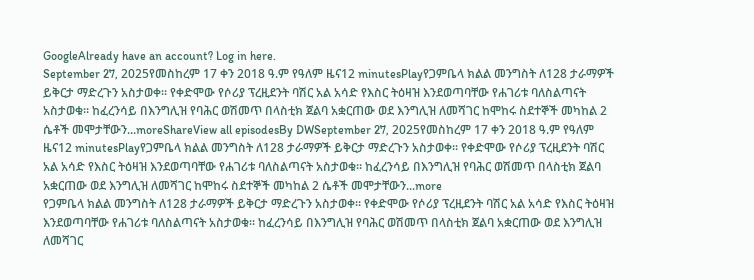GoogleAlready have an account? Log in here.
September 27, 2025የመስከረም 17 ቀን 2018 ዓ.ም የዓለም ዜና12 minutesPlayየጋምቤላ ክልል መንግስት ለ128 ታራማዎች ይቅርታ ማድረጉን አስታወቀ። የቀድሞው የሶሪያ ፕረዚደንት ባሽር አል አሳድ የእስር ትዕዛዝ እንደወጣባቸው የሐገሪቱ ባለስልጣናት አስታወቁ። ከፈረንሳይ በእንግሊዝ የባሕር ወሽመጥ በላስቲክ ጀልባ አቋርጠው ወደ እንግሊዝ ለመሻገር ከሞከሩ ስደተኞች መካከል 2 ሴቶች መሞታቸውን...moreShareView all episodesBy DWSeptember 27, 2025የመስከረም 17 ቀን 2018 ዓ.ም የዓለም ዜና12 minutesPlayየጋምቤላ ክልል መንግስት ለ128 ታራማዎች ይቅርታ ማድረጉን አስታወቀ። የቀድሞው የሶሪያ ፕረዚደንት ባሽር አል አሳድ የእስር ትዕዛዝ እንደወጣባቸው የሐገሪቱ ባለስልጣናት አስታወቁ። ከፈረንሳይ በእንግሊዝ የባሕር ወሽመጥ በላስቲክ ጀልባ አቋርጠው ወደ እንግሊዝ ለመሻገር ከሞከሩ ስደተኞች መካከል 2 ሴቶች መሞታቸውን...more
የጋምቤላ ክልል መንግስት ለ128 ታራማዎች ይቅርታ ማድረጉን አስታወቀ። የቀድሞው የሶሪያ ፕረዚደንት ባሽር አል አሳድ የእስር ትዕዛዝ እንደወጣባቸው የሐገሪቱ ባለስልጣናት አስታወቁ። ከፈረንሳይ በእንግሊዝ የባሕር ወሽመጥ በላስቲክ ጀልባ አቋርጠው ወደ እንግሊዝ ለመሻገር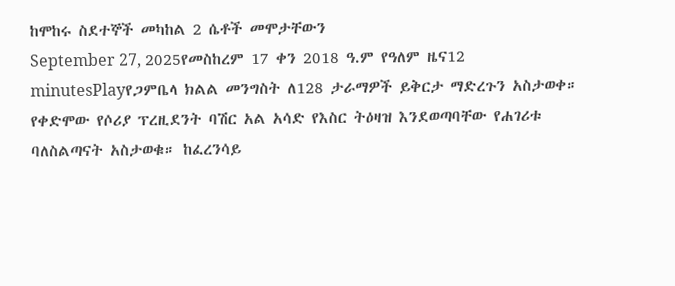ከሞከሩ ስደተኞች መካከል 2 ሴቶች መሞታቸውን
September 27, 2025የመስከረም 17 ቀን 2018 ዓ.ም የዓለም ዜና12 minutesPlayየጋምቤላ ክልል መንግስት ለ128 ታራማዎች ይቅርታ ማድረጉን አስታወቀ። የቀድሞው የሶሪያ ፕረዚደንት ባሽር አል አሳድ የእስር ትዕዛዝ እንደወጣባቸው የሐገሪቱ ባለስልጣናት አስታወቁ። ከፈረንሳይ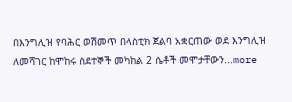በእንግሊዝ የባሕር ወሽመጥ በላስቲክ ጀልባ አቋርጠው ወደ እንግሊዝ ለመሻገር ከሞከሩ ስደተኞች መካከል 2 ሴቶች መሞታቸውን...more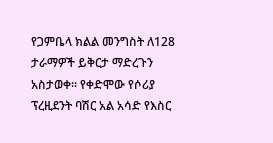የጋምቤላ ክልል መንግስት ለ128 ታራማዎች ይቅርታ ማድረጉን አስታወቀ። የቀድሞው የሶሪያ ፕረዚደንት ባሽር አል አሳድ የእስር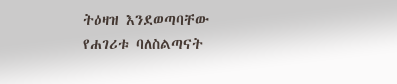ትዕዛዝ እንደወጣባቸው የሐገሪቱ ባለስልጣናት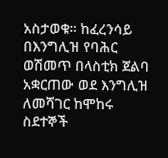አስታወቁ። ከፈረንሳይ በእንግሊዝ የባሕር ወሽመጥ በላስቲክ ጀልባ አቋርጠው ወደ እንግሊዝ ለመሻገር ከሞከሩ ስደተኞች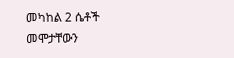መካከል 2 ሴቶች መሞታቸውን